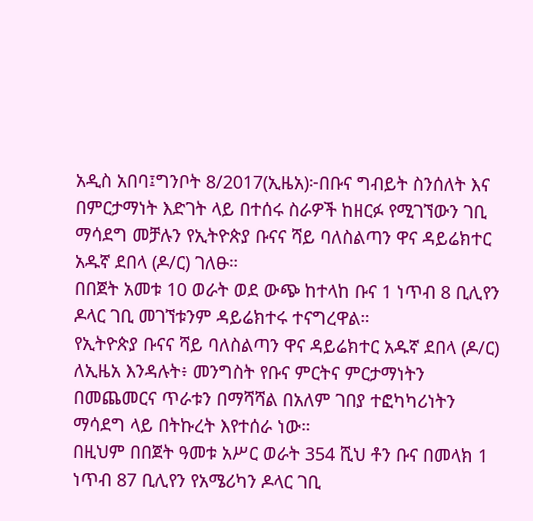አዲስ አበባ፤ግንቦት 8/2017(ኢዜአ)፦በቡና ግብይት ስንሰለት እና በምርታማነት እድገት ላይ በተሰሩ ስራዎች ከዘርፉ የሚገኘውን ገቢ ማሳደግ መቻሉን የኢትዮጵያ ቡናና ሻይ ባለስልጣን ዋና ዳይሬክተር አዱኛ ደበላ (ዶ/ር) ገለፁ።
በበጀት አመቱ 10 ወራት ወደ ውጭ ከተላከ ቡና 1 ነጥብ 8 ቢሊየን ዶላር ገቢ መገኘቱንም ዳይሬክተሩ ተናግረዋል።
የኢትዮጵያ ቡናና ሻይ ባለስልጣን ዋና ዳይሬክተር አዱኛ ደበላ (ዶ/ር) ለኢዜአ እንዳሉት፥ መንግስት የቡና ምርትና ምርታማነትን በመጨመርና ጥራቱን በማሻሻል በአለም ገበያ ተፎካካሪነትን ማሳደግ ላይ በትኩረት እየተሰራ ነው።
በዚህም በበጀት ዓመቱ አሥር ወራት 354 ሺህ ቶን ቡና በመላክ 1 ነጥብ 87 ቢሊየን የአሜሪካን ዶላር ገቢ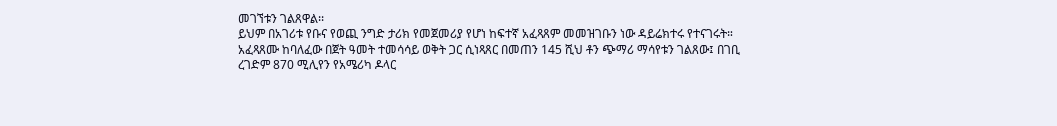መገኘቱን ገልጸዋል፡፡
ይህም በአገሪቱ የቡና የወጪ ንግድ ታሪክ የመጀመሪያ የሆነ ከፍተኛ አፈጻጸም መመዝገቡን ነው ዳይሬክተሩ የተናገሩት።
አፈጻጸሙ ከባለፈው በጀት ዓመት ተመሳሳይ ወቅት ጋር ሲነጻጸር በመጠን 145 ሺህ ቶን ጭማሪ ማሳየቱን ገልጸው፤ በገቢ ረገድም 870 ሚሊየን የአሜሪካ ዶላር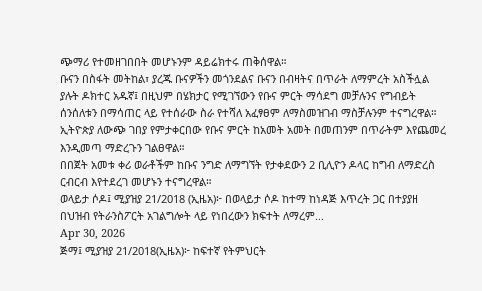ጭማሪ የተመዘገበበት መሆኑንም ዳይሬክተሩ ጠቅሰዋል።
ቡናን በስፋት መትከል፣ ያረጁ ቡናዎችን መጎንደልና ቡናን በብዛትና በጥራት ለማምረት አስችሏል ያሉት ዶክተር አዱኛ፤ በዚህም በሄክታር የሚገኘውን የቡና ምርት ማሳደግ መቻሉንና የግብይት ሰንሰለቱን በማሳጠር ላይ የተሰራው ስራ የተሻለ አፈፃፀም ለማስመዝገብ ማስቻሉንም ተናግረዋል።
ኢትዮጵያ ለውጭ ገበያ የምታቀርበው የቡና ምርት ከአመት አመት በመጠንም በጥራትም እየጨመረ እንዲመጣ ማድረጉን ገልፀዋል።
በበጀት አመቱ ቀሪ ወራቶችም ከቡና ንግድ ለማግኘት የታቀደውን 2 ቢሊዮን ዶላር ከግብ ለማድረስ ርብርብ እየተደረገ መሆኑን ተናግረዋል።
ወላይታ ሶዶ፤ ሚያዝያ 21/2018 (ኢዜአ)፦ በወላይታ ሶዶ ከተማ ከነዳጅ እጥረት ጋር በተያያዘ በህዝብ የትራንስፖርት አገልግሎት ላይ የነበረውን ክፍተት ለማረም...
Apr 30, 2026
ጅማ፤ ሚያዝያ 21/2018(ኢዜአ)፦ ከፍተኛ የትምህርት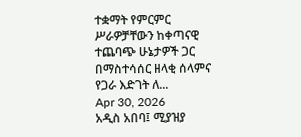ተቋማት የምርምር ሥራዎቻቸውን ከቀጣናዊ ተጨባጭ ሁኔታዎች ጋር በማስተሳሰር ዘላቂ ሰላምና የጋራ እድገት ለ...
Apr 30, 2026
አዲስ አበባ፤ ሚያዝያ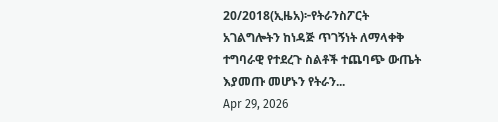20/2018(ኢዜአ)፦የትራንስፖርት አገልግሎትን ከነዳጅ ጥገኝነት ለማላቀቅ ተግባራዊ የተደረጉ ስልቶች ተጨባጭ ውጤት እያመጡ መሆኑን የትራን...
Apr 29, 2026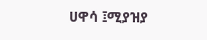ሀዋሳ ፤ሚያዝያ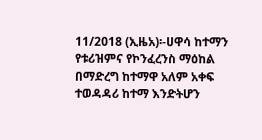11/2018 (ኢዜአ)፡-ሀዋሳ ከተማን የቱሪዝምና የኮንፈረንስ ማዕከል በማድረግ ከተማዋ አለም አቀፍ ተወዳዳሪ ከተማ እንድትሆን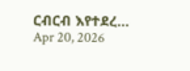ርብርብ እየተደረ...
Apr 20, 2026